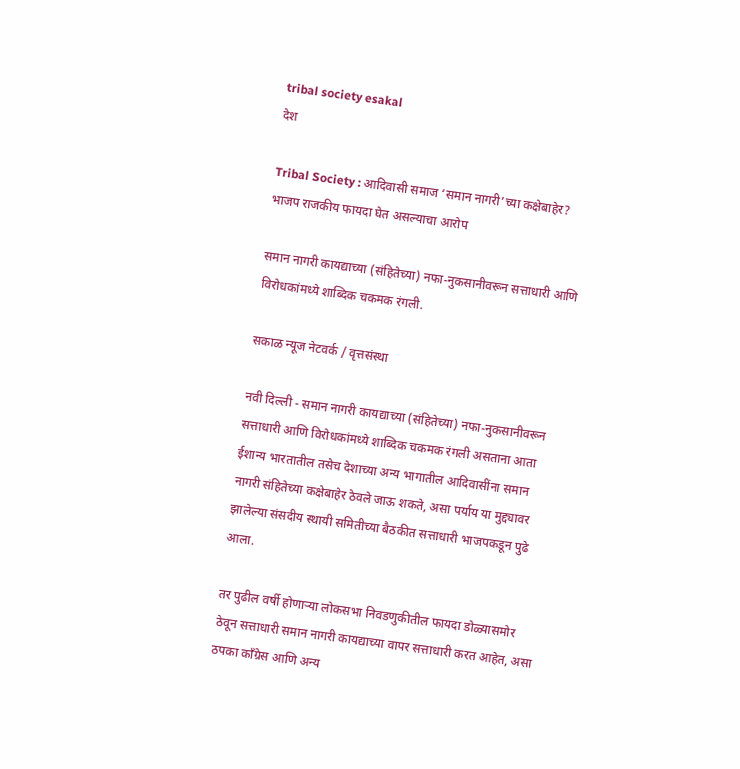tribal society esakal
देश

Tribal Society : आदिवासी समाज ‘समान नागरी’च्या कक्षेबाहेर? भाजप राजकीय फायदा घेत असल्याचा आरोप

समान नागरी कायद्याच्या (संहितेच्या) नफा-नुकसानीवरून सत्ताधारी आणि विरोधकांमध्ये शाब्दिक चकमक रंगली.

सकाळ न्यूज नेटवर्क / वृत्तसंस्था

नवी दिल्ली - समान नागरी कायद्याच्या (संहितेच्या) नफा-नुकसानीवरून सत्ताधारी आणि विरोधकांमध्ये शाब्दिक चकमक रंगली असताना आता ईशान्य भारतातील तसेच देशाच्या अन्य भागातील आदिवासींना समान नागरी संहितेच्या कक्षेबाहेर ठेवले जाऊ शकते, असा पर्याय या मुद्द्यावर झालेल्या संसदीय स्थायी समितीच्या बैठकीत सत्ताधारी भाजपकडून पुढे आला.

तर पुढील वर्षी होणाऱ्या लोकसभा निवडणुकीतील फायदा डोळ्यासमोर ठेवून सत्ताधारी समान नागरी कायद्याच्या वापर सत्ताधारी करत आहेत, असा ठपका काँग्रेस आणि अन्य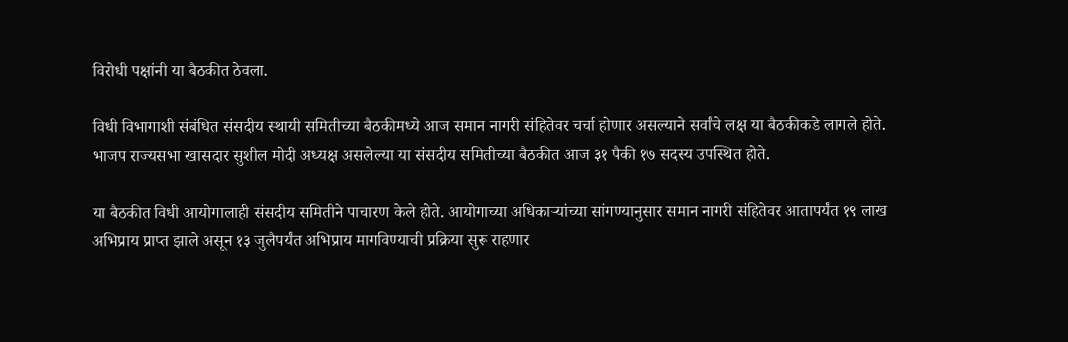विरोधी पक्षांनी या बैठकीत ठेवला.

विधी विभागाशी संबंधित संसदीय स्थायी समितीच्या बैठकीमध्ये आज समान नागरी संहितेवर चर्चा होणार असल्याने सर्वांचे लक्ष या बैठकीकडे लागले होते. भाजप राज्यसभा खासदार सुशील मोदी अध्यक्ष असलेल्या या संसदीय समितीच्या बैठकीत आज ३१ पैकी १७ सदस्य उपस्थित होते.

या बैठकीत विधी आयोगालाही संसदीय समितीने पाचारण केले होते. आयोगाच्या अधिकाऱ्यांच्या सांगण्यानुसार समान नागरी संहितेवर आतापर्यंत १९ लाख अभिप्राय प्राप्त झाले असून १३ जुलैपर्यंत अभिप्राय मागविण्याची प्रक्रिया सुरू राहणार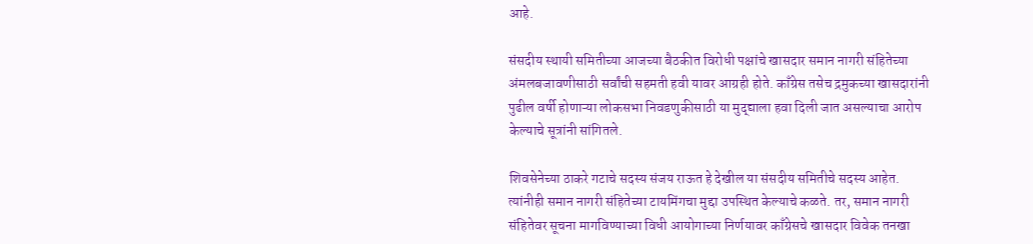आहे.

संसदीय स्थायी समितीच्या आजच्या बैठकीत विरोधी पक्षांचे खासदार समान नागरी संहितेच्या अंमलबजावणीसाठी सर्वांची सहमती हवी यावर आग्रही होते. काँग्रेस तसेच द्रमुकच्या खासदारांनी पुढील वर्षी होणाऱ्या लोकसभा निवडणुकीसाठी या मुद्द्याला हवा दिली जात असल्याचा आरोप केल्याचे सूत्रांनी सांगितले.

शिवसेनेच्या ठाकरे गटाचे सदस्य संजय राऊत हे देखील या संसदीय समितीचे सदस्य आहेत. त्यांनीही समान नागरी संहितेच्या टायमिंगचा मुद्दा उपस्थित केल्याचे कळते. तर, समान नागरी संहितेवर सूचना मागविण्याच्या विधी आयोगाच्या निर्णयावर काँग्रेसचे खासदार विवेक तनखा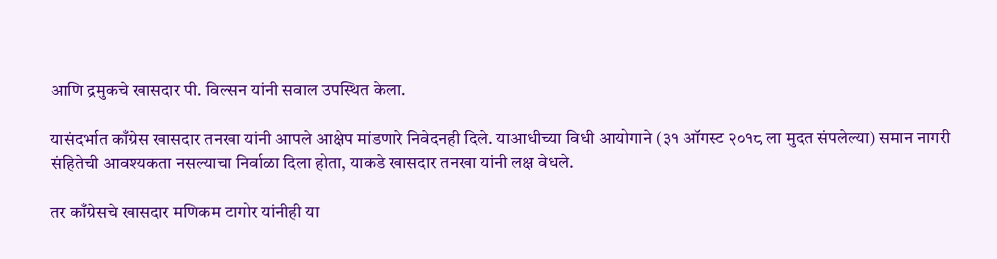आणि द्रमुकचे खासदार पी. विल्सन यांनी सवाल उपस्थित केला.

यासंदर्भात काँग्रेस खासदार तनखा यांनी आपले आक्षेप मांडणारे निवेदनही दिले. याआधीच्या विधी आयोगाने (३१ ऑगस्ट २०१८ ला मुदत संपलेल्या) समान नागरी संहितेची आवश्यकता नसल्याचा निर्वाळा दिला होता, याकडे खासदार तनखा यांनी लक्ष वेधले.

तर काँग्रेसचे खासदार मणिकम टागोर यांनीही या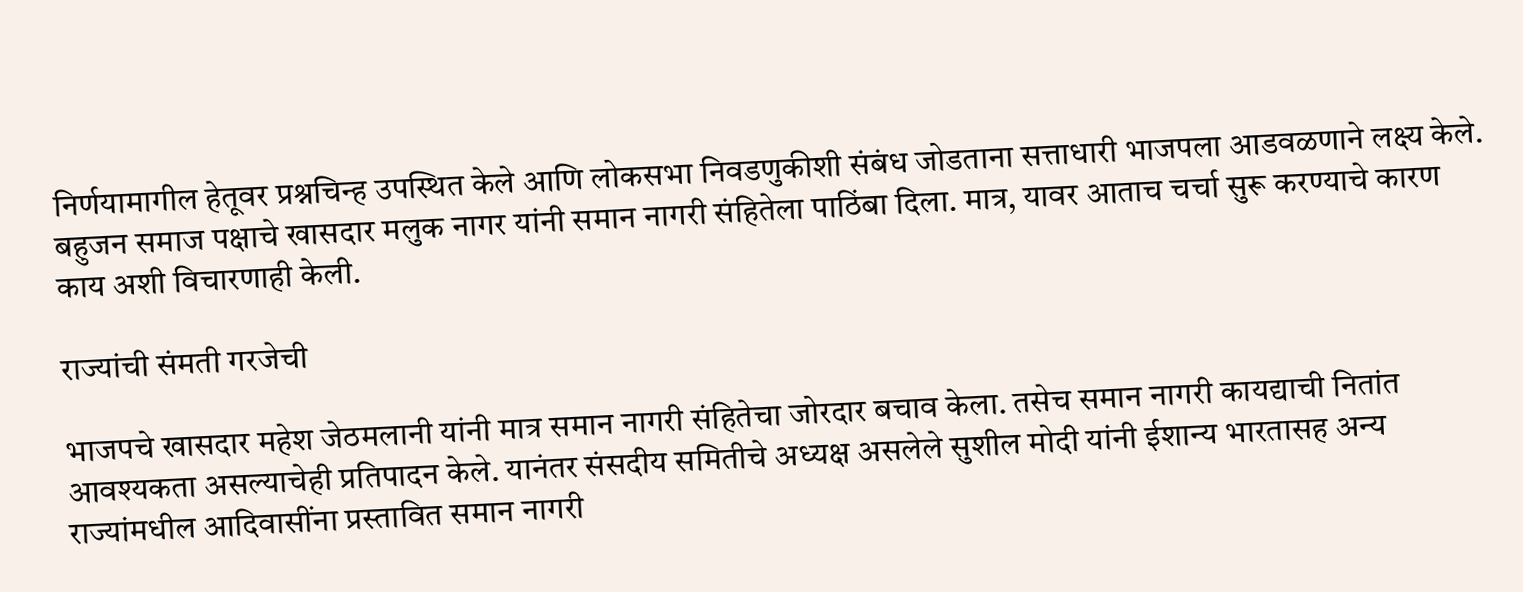निर्णयामागील हेतूवर प्रश्नचिन्ह उपस्थित केले आणि लोकसभा निवडणुकीशी संबंध जोडताना सत्ताधारी भाजपला आडवळणाने लक्ष्य केले. बहुजन समाज पक्षाचे खासदार मलुक नागर यांनी समान नागरी संहितेला पाठिंबा दिला. मात्र, यावर आताच चर्चा सुरू करण्याचे कारण काय अशी विचारणाही केली.

राज्यांची संमती गरजेची

भाजपचे खासदार महेश जेठमलानी यांनी मात्र समान नागरी संहितेचा जोरदार बचाव केला. तसेच समान नागरी कायद्याची नितांत आवश्यकता असल्याचेही प्रतिपादन केले. यानंतर संसदीय समितीचे अध्यक्ष असलेले सुशील मोदी यांनी ईशान्य भारतासह अन्य राज्यांमधील आदिवासींना प्रस्तावित समान नागरी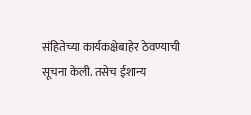संहितेच्या कार्यकक्षेबाहेर ठेवण्याची सूचना केली. तसेच ईशान्य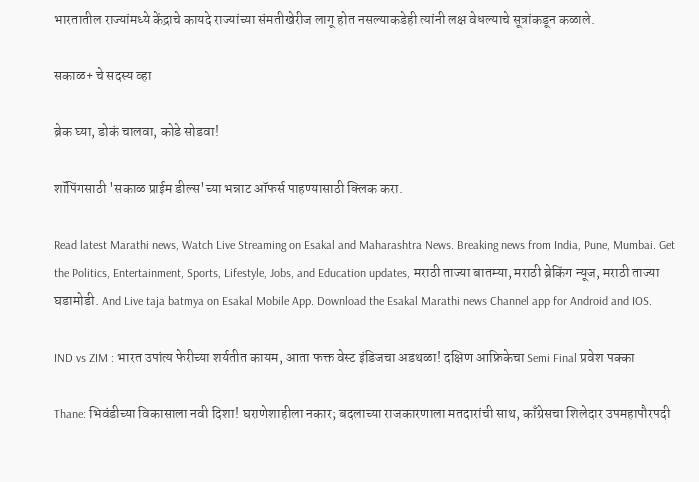भारतातील राज्यांमध्ये केंद्राचे कायदे राज्यांच्या संमतीखेरीज लागू होत नसल्याकडेही त्यांनी लक्ष वेधल्याचे सूत्रांकडून कळाले.

सकाळ+ चे सदस्य व्हा

ब्रेक घ्या, डोकं चालवा, कोडे सोडवा!

शॉपिंगसाठी 'सकाळ प्राईम डील्स'च्या भन्नाट ऑफर्स पाहण्यासाठी क्लिक करा.

Read latest Marathi news, Watch Live Streaming on Esakal and Maharashtra News. Breaking news from India, Pune, Mumbai. Get the Politics, Entertainment, Sports, Lifestyle, Jobs, and Education updates, मराठी ताज्या बातम्या, मराठी ब्रेकिंग न्यूज, मराठी ताज्या घडामोडी. And Live taja batmya on Esakal Mobile App. Download the Esakal Marathi news Channel app for Android and IOS.

IND vs ZIM : भारत उपांत्य फेरीच्या शर्यतीत कायम, आता फक्त वेस्ट इंडिजचा अडथळा! दक्षिण आफ्रिकेचा Semi Final प्रवेश पक्का

Thane: भिवंडीच्या विकासाला नवी दिशा! घराणेशाहीला नकार; बदलाच्या राजकारणाला मतदारांची साथ, काँग्रेसचा शिलेदार उपमहापौरपदी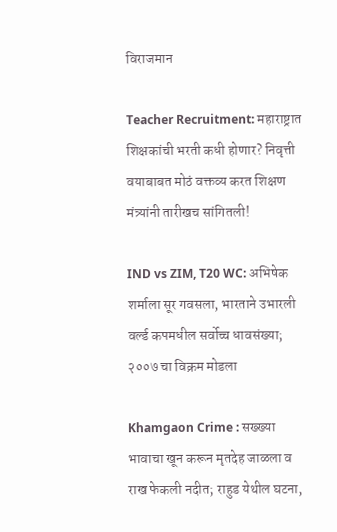विराजमान

Teacher Recruitment: महाराष्ट्रात शिक्षकांची भरती कधी होणार? निवृत्ती वयाबाबत मोठं वक्तव्य करत शिक्षण मंत्र्यांनी तारीखच सांगितली!

IND vs ZIM, T20 WC: अभिषेक शर्माला सूर गवसला, भारताने उभारली वर्ल्ड कपमधील सर्वोच्च धावसंख्या; २००७ चा विक्रम मोडला

Khamgaon Crime : सख्ख्या भावाचा खून करून मृतदेह जाळला व राख फेकली नदीत; राहुड येथील घटना,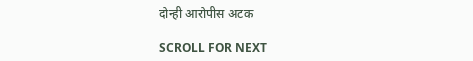दोन्ही आरोपीस अटक

SCROLL FOR NEXT